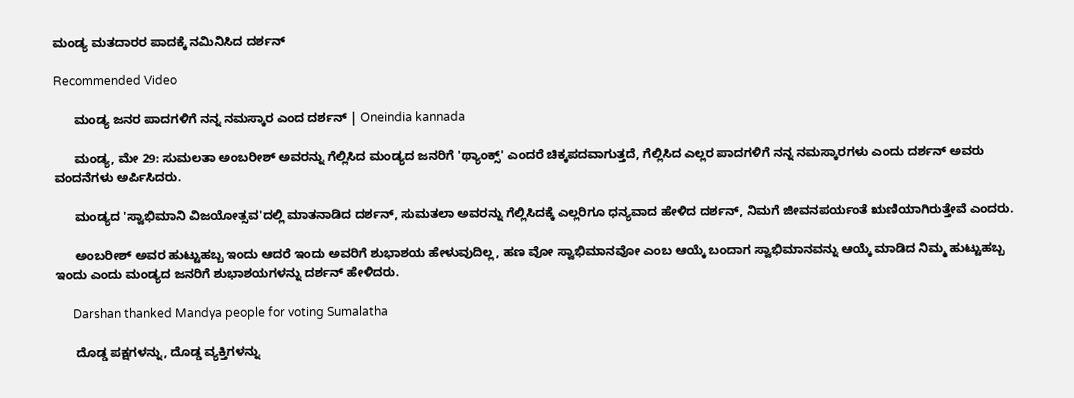ಮಂಡ್ಯ ಮತದಾರರ ಪಾದಕ್ಕೆ ನಮಿನಿಸಿದ ದರ್ಶನ್

Recommended Video

      ಮಂಡ್ಯ ಜನರ ಪಾದಗಳಿಗೆ ನನ್ನ ನಮಸ್ಕಾರ ಎಂದ ದರ್ಶನ್ | Oneindia kannada

      ಮಂಡ್ಯ, ಮೇ 29: ಸುಮಲತಾ ಅಂಬರೀಶ್‌ ಅವರನ್ನು ಗೆಲ್ಲಿಸಿದ ಮಂಡ್ಯದ ಜನರಿಗೆ 'ಥ್ಯಾಂಕ್ಸ್‌' ಎಂದರೆ ಚಿಕ್ಕಪದವಾಗುತ್ತದೆ, ಗೆಲ್ಲಿಸಿದ ಎಲ್ಲರ ಪಾದಗಳಿಗೆ ನನ್ನ ನಮಸ್ಕಾರಗಳು ಎಂದು ದರ್ಶನ್ ಅವರು ವಂದನೆಗಳು ಅರ್ಪಿಸಿದರು.

      ಮಂಡ್ಯದ 'ಸ್ವಾಭಿಮಾನಿ ವಿಜಯೋತ್ಸವ'ದಲ್ಲಿ ಮಾತನಾಡಿದ ದರ್ಶನ್, ಸುಮತಲಾ ಅವರನ್ನು ಗೆಲ್ಲಿಸಿದಕ್ಕೆ ಎಲ್ಲರಿಗೂ ಧನ್ಯವಾದ ಹೇಳಿದ ದರ್ಶನ್, ನಿಮಗೆ ಜೀವನಪರ್ಯಂತೆ ಋಣಿಯಾಗಿರುತ್ತೇವೆ ಎಂದರು.

      ಅಂಬರೀಶ್ ಅವರ ಹುಟ್ಟುಹಬ್ಬ ಇಂದು ಆದರೆ ಇಂದು ಅವರಿಗೆ ಶುಭಾಶಯ ಹೇಳುವುದಿಲ್ಲ, ಹಣ ವೋ ಸ್ವಾಭಿಮಾನವೋ ಎಂಬ ಆಯ್ಕೆ ಬಂದಾಗ ಸ್ವಾಭಿಮಾನವನ್ನು ಆಯ್ಕೆ ಮಾಡಿದ ನಿಮ್ಮ ಹುಟ್ಟುಹಬ್ಬ ಇಂದು ಎಂದು ಮಂಡ್ಯದ ಜನರಿಗೆ ಶುಭಾಶಯಗಳನ್ನು ದರ್ಶನ್ ಹೇಳಿದರು.

      Darshan thanked Mandya people for voting Sumalatha

      ದೊಡ್ಡ ಪಕ್ಷಗಳನ್ನು, ದೊಡ್ಡ ವ್ಯಕ್ತಿಗಳನ್ನು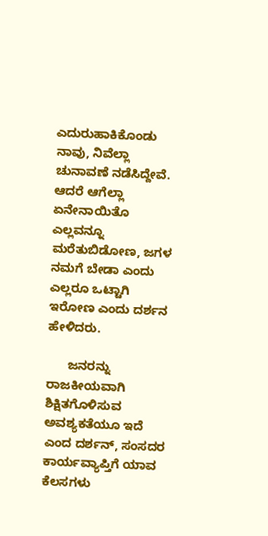ಎದುರುಹಾಕಿಕೊಂಡು ನಾವು, ನಿವೆಲ್ಲಾ ಚುನಾವಣೆ ನಡೆಸಿದ್ದೇವೆ. ಆದರೆ ಆಗೆಲ್ಲಾ ಏನೇನಾಯಿತೊ ಎಲ್ಲವನ್ನೂ ಮರೆತುಬಿಡೋಣ, ಜಗಳ ನಮಗೆ ಬೇಡಾ ಎಂದು ಎಲ್ಲರೂ ಒಟ್ಟಾಗಿ ಇರೋಣ ಎಂದು ದರ್ಶನ ಹೇಳಿದರು.

      ಜನರನ್ನು ರಾಜಕೀಯವಾಗಿ ಶಿಕ್ಷಿತಗೊಳಿಸುವ ಅವಶ್ಯಕತೆಯೂ ಇದೆ ಎಂದ ದರ್ಶನ್, ಸಂಸದರ ಕಾರ್ಯವ್ಯಾಪ್ತಿಗೆ ಯಾವ ಕೆಲಸಗಳು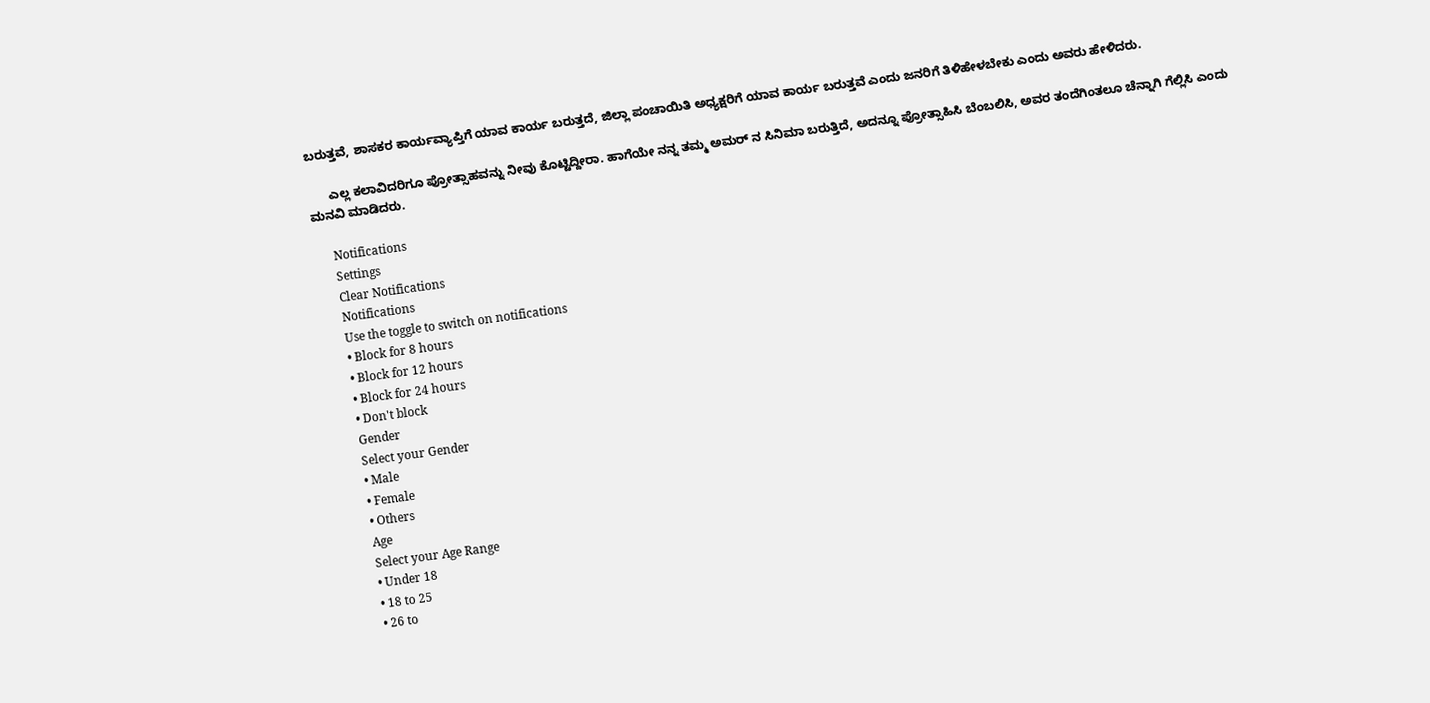ಬರುತ್ತವೆ, ಶಾಸಕರ ಕಾರ್ಯವ್ಯಾಪ್ತಿಗೆ ಯಾವ ಕಾರ್ಯ ಬರುತ್ತದೆ, ಜಿಲ್ಲಾ ಪಂಚಾಯಿತಿ ಅಧ್ಯಕ್ಷರಿಗೆ ಯಾವ ಕಾರ್ಯ ಬರುತ್ತವೆ ಎಂದು ಜನರಿಗೆ ತಿಳಿಹೇಳಬೇಕು ಎಂದು ಅವರು ಹೇಳಿದರು.

      ಎಲ್ಲ ಕಲಾವಿದರಿಗೂ ಪ್ರೋತ್ಸಾಹವನ್ನು ನೀವು ಕೊಟ್ಟಿದ್ದೀರಾ. ಹಾಗೆಯೇ ನನ್ನ ತಮ್ಮ ಅಮರ್‌ ನ ಸಿನಿಮಾ ಬರುತ್ತಿದೆ, ಅದನ್ನೂ ಪ್ರೋತ್ಸಾಹಿಸಿ ಬೆಂಬಲಿಸಿ, ಅವರ ತಂದೆಗಿಂತಲೂ ಚೆನ್ನಾಗಿ ಗೆಲ್ಲಿಸಿ ಎಂದು ಮನವಿ ಮಾಡಿದರು.

      Notifications
      Settings
      Clear Notifications
      Notifications
      Use the toggle to switch on notifications
      • Block for 8 hours
      • Block for 12 hours
      • Block for 24 hours
      • Don't block
      Gender
      Select your Gender
      • Male
      • Female
      • Others
      Age
      Select your Age Range
      • Under 18
      • 18 to 25
      • 26 to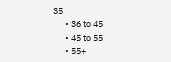35
      • 36 to 45
      • 45 to 55
      • 55+